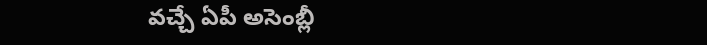వచ్చే ఏపీ అసెంబ్లీ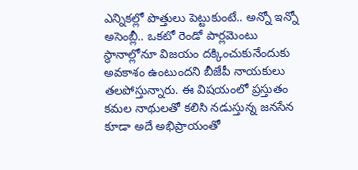ఎన్నికల్లో పొత్తులు పెట్టుకుంటే.. అన్నో ఇన్నో అసెంబ్లీ.. ఒకటో రెండో పార్లమెంటు స్థానాల్లోనూ విజయం దక్కించుకునేందుకు అవకాశం ఉంటుందని బీజేపీ నాయకులు తలపోస్తున్నారు. ఈ విషయంలో ప్రస్తుతం కమల నాథులతో కలిసి నడుస్తున్న జనసేన కూడా అదే అభిప్రాయంతో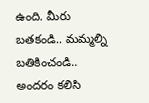ఉంది. మీరు బతకండి.. మమ్మల్ని బతికించండి.. అందరం కలిసి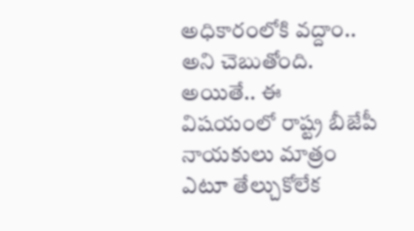అధికారంలోకి వద్దాం.. అని చెబుతోంది.
అయితే.. ఈ విషయంలో రాష్ట్ర బీజేపీ నాయకులు మాత్రం ఎటూ తేల్చుకోలేక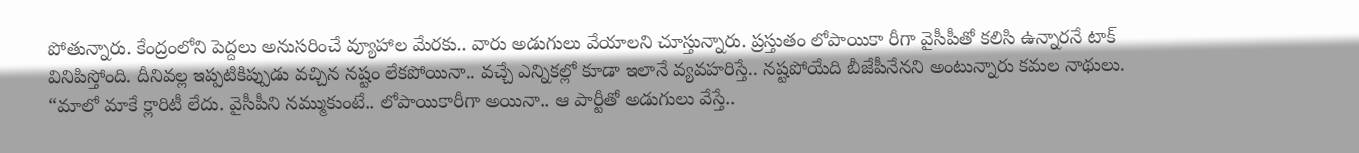పోతున్నారు. కేంద్రంలోని పెద్దలు అనుసరించే వ్యూహాల మేరకు.. వారు అడుగులు వేయాలని చూస్తున్నారు. ప్రస్తుతం లోపాయికా రీగా వైసీపీతో కలిసి ఉన్నారనే టాక్ వినిపిస్తోంది. దీనివల్ల ఇప్పటికిప్పుడు వచ్చిన నష్టం లేకపోయినా.. వచ్చే ఎన్నికల్లో కూడా ఇలానే వ్యవహరిస్తే.. నష్టపోయేది బీజేపీనేనని అంటున్నారు కమల నాథులు.
“మాలో మాకే క్లారిటీ లేదు. వైసీపీని నమ్ముకుంటే.. లోపాయికారీగా అయినా.. ఆ పార్టీతో అడుగులు వేస్తే..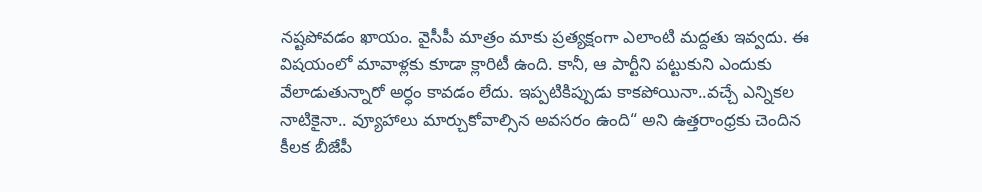నష్టపోవడం ఖాయం. వైసీపీ మాత్రం మాకు ప్రత్యక్షంగా ఎలాంటి మద్దతు ఇవ్వదు. ఈ విషయంలో మావాళ్లకు కూడా క్లారిటీ ఉంది. కానీ, ఆ పార్టీని పట్టుకుని ఎందుకు వేలాడుతున్నారో అర్ధం కావడం లేదు. ఇప్పటికిప్పుడు కాకపోయినా..వచ్చే ఎన్నికల నాటికైనా.. వ్యూహాలు మార్చుకోవాల్సిన అవసరం ఉంది“ అని ఉత్తరాంధ్రకు చెందిన కీలక బీజేపీ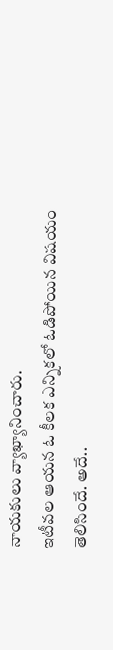నాయకులు వ్యాఖ్యానించారు.
ఇటీవల ఆయన ఓ కీలక ఎన్నికలో ఓడిపోయిన విషయం తెలిసిందే. అదే..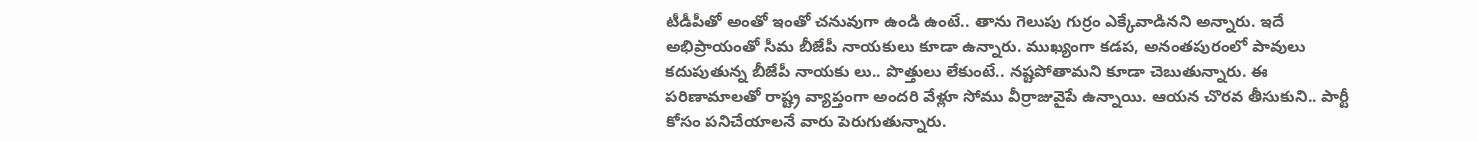టీడీపీతో అంతో ఇంతో చనువుగా ఉండి ఉంటే.. తాను గెలుపు గుర్రం ఎక్కేవాడినని అన్నారు. ఇదే అభిప్రాయంతో సీమ బీజేపీ నాయకులు కూడా ఉన్నారు. ముఖ్యంగా కడప, అనంతపురంలో పావులు కదుపుతున్న బీజేపీ నాయకు లు.. పొత్తులు లేకుంటే.. నష్టపోతామని కూడా చెబుతున్నారు. ఈ పరిణామాలతో రాష్ట్ర వ్యాప్తంగా అందరి వేళ్లూ సోము వీర్రాజువైపే ఉన్నాయి. ఆయన చొరవ తీసుకుని.. పార్టీ కోసం పనిచేయాలనే వారు పెరుగుతున్నారు.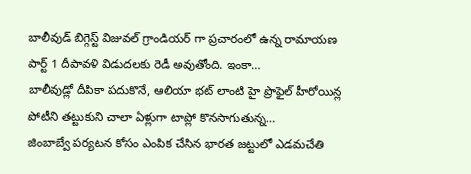బాలీవుడ్ బిగ్గెస్ట్ విజువల్ గ్రాండియర్ గా ప్రచారంలో ఉన్న రామాయణ పార్ట్ 1 దీపావళి విడుదలకు రెడీ అవుతోంది. ఇంకా…
బాలీవుడ్లో దీపికా పదుకొనే, ఆలియా భట్ లాంటి హై ప్రొఫైల్ హీరోయిన్ల పోటీని తట్టుకుని చాలా ఏళ్లుగా టాప్లో కొనసాగుతున్న…
జింబాబ్వే పర్యటన కోసం ఎంపిక చేసిన భారత జట్టులో ఎడమచేతి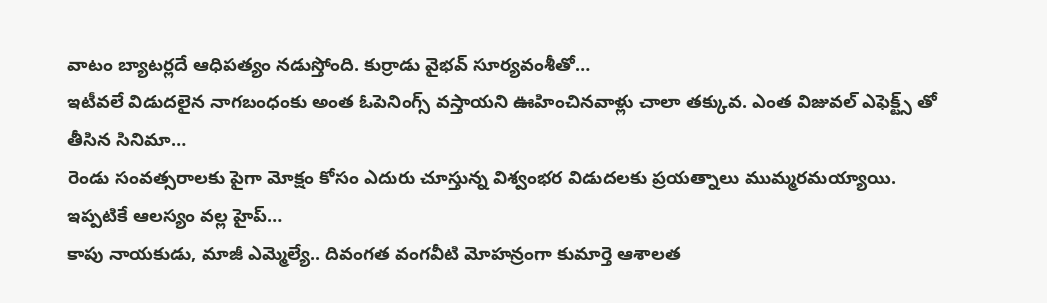వాటం బ్యాటర్లదే ఆధిపత్యం నడుస్తోంది. కుర్రాడు వైభవ్ సూర్యవంశీతో…
ఇటీవలే విడుదలైన నాగబంధంకు అంత ఓపెనింగ్స్ వస్తాయని ఊహించినవాళ్లు చాలా తక్కువ. ఎంత విజువల్ ఎఫెక్ట్స్ తో తీసిన సినిమా…
రెండు సంవత్సరాలకు పైగా మోక్షం కోసం ఎదురు చూస్తున్న విశ్వంభర విడుదలకు ప్రయత్నాలు ముమ్మరమయ్యాయి. ఇప్పటికే ఆలస్యం వల్ల హైప్…
కాపు నాయకుడు, మాజీ ఎమ్మెల్యే.. దివంగత వంగవీటి మోహన్రంగా కుమార్తె ఆశాలత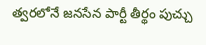త్వరలోనే జనసేన పార్టీ తీర్థం పుచ్చు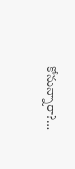కోనున్నారా?…